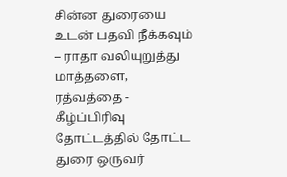சின்ன துரையை உடன் பதவி நீக்கவும் – ராதா வலியுறுத்து
மாத்தளை, ரத்வத்தை - கீழ்ப்பிரிவு தோட்டத்தில் தோட்ட துரை ஒருவர்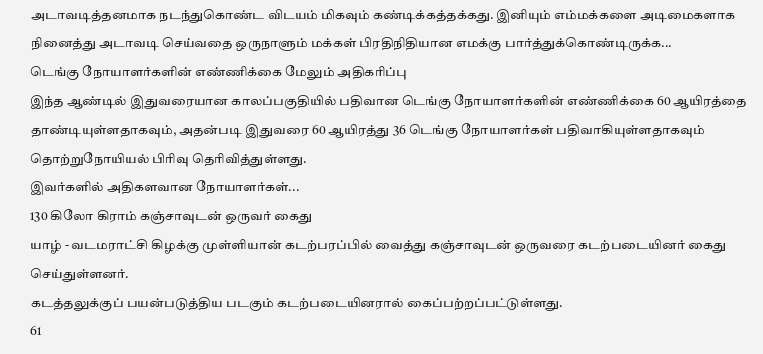அடாவடித்தனமாக நடந்துகொண்ட விடயம் மிகவும் கண்டிக்கத்தக்கது. இனியும் எம்மக்களை அடிமைகளாக நினைத்து அடாவடி செய்வதை ஒருநாளும் மக்கள் பிரதிநிதியான எமக்கு பார்த்துக்கொண்டிருக்க...
டெங்கு நோயாளர்களின் எண்ணிக்கை மேலும் அதிகரிப்பு
இந்த ஆண்டில் இதுவரையான காலப்பகுதியில் பதிவான டெங்கு நோயாளர்களின் எண்ணிக்கை 60 ஆயிரத்தை தாண்டியுள்ளதாகவும், அதன்படி இதுவரை 60 ஆயிரத்து 36 டெங்கு நோயாளர்கள் பதிவாகியுள்ளதாகவும் தொற்றுநோயியல் பிரிவு தெரிவித்துள்ளது.
இவர்களில் அதிகளவான நோயாளர்கள்...
130 கிலோ கிராம் கஞ்சாவுடன் ஒருவர் கைது
யாழ் - வடமராட்சி கிழக்கு முள்ளியான் கடற்பரப்பில் வைத்து கஞ்சாவுடன் ஒருவரை கடற்படையினர் கைது செய்துள்ளனர்.
கடத்தலுக்குப் பயன்படுத்திய படகும் கடற்படையினரால் கைப்பற்றப்பட்டுள்ளது.
61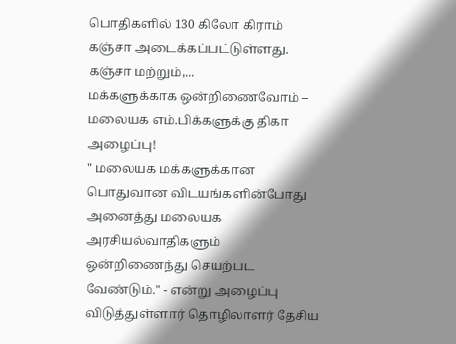பொதிகளில் 130 கிலோ கிராம் கஞ்சா அடைக்கப்பட்டுள்ளது. கஞ்சா மற்றும்,...
மக்களுக்காக ஒன்றிணைவோம் – மலையக எம்.பிக்களுக்கு திகா அழைப்பு!
" மலையக மக்களுக்கான பொதுவான விடயங்களின்போது அனைத்து மலையக அரசியல்வாதிகளும் ஒன்றிணைந்து செயற்பட வேண்டும்." - என்று அழைப்பு விடுத்துள்ளார் தொழிலாளர் தேசிய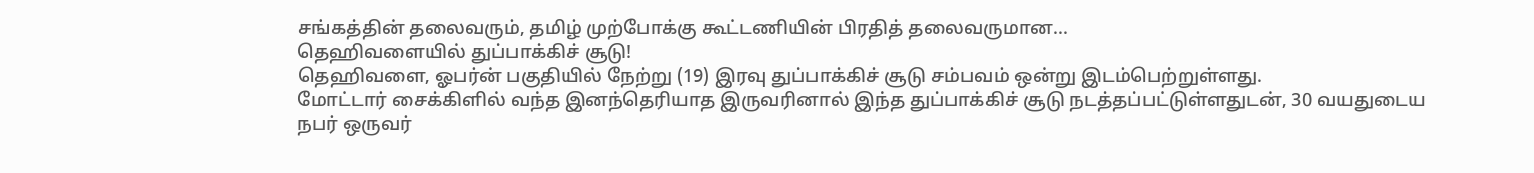சங்கத்தின் தலைவரும், தமிழ் முற்போக்கு கூட்டணியின் பிரதித் தலைவருமான...
தெஹிவளையில் துப்பாக்கிச் சூடு!
தெஹிவளை, ஓபர்ன் பகுதியில் நேற்று (19) இரவு துப்பாக்கிச் சூடு சம்பவம் ஒன்று இடம்பெற்றுள்ளது.
மோட்டார் சைக்கிளில் வந்த இனந்தெரியாத இருவரினால் இந்த துப்பாக்கிச் சூடு நடத்தப்பட்டுள்ளதுடன், 30 வயதுடைய நபர் ஒருவர்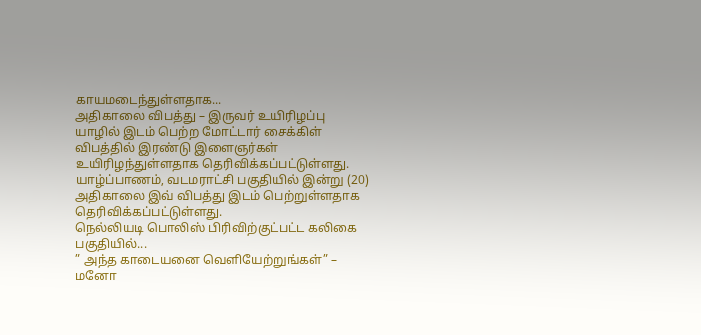காயமடைந்துள்ளதாக...
அதிகாலை விபத்து – இருவர் உயிரிழப்பு
யாழில் இடம் பெற்ற மோட்டார் சைக்கிள் விபத்தில் இரண்டு இளைஞர்கள் உயிரிழந்துள்ளதாக தெரிவிக்கப்பட்டுள்ளது.
யாழ்ப்பாணம், வடமராட்சி பகுதியில் இன்று (20) அதிகாலை இவ் விபத்து இடம் பெற்றுள்ளதாக தெரிவிக்கப்பட்டுள்ளது.
நெல்லியடி பொலிஸ் பிரிவிற்குட்பட்ட கலிகை பகுதியில்...
” அந்த காடையனை வெளியேற்றுங்கள்” – மனோ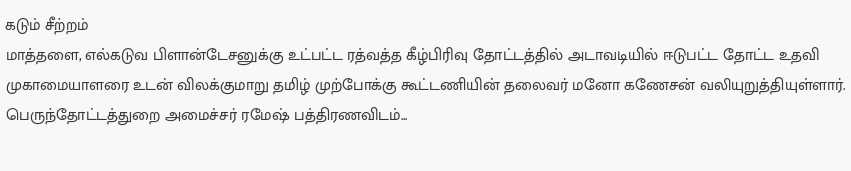கடும் சீற்றம்
மாத்தளை, எல்கடுவ பிளான்டேசனுக்கு உட்பட்ட ரத்வத்த கீழ்பிரிவு தோட்டத்தில் அடாவடியில் ஈடுபட்ட தோட்ட உதவி முகாமையாளரை உடன் விலக்குமாறு தமிழ் முற்போக்கு கூட்டணியின் தலைவர் மனோ கணேசன் வலியுறுத்தியுள்ளார்.
பெருந்தோட்டத்துறை அமைச்சர் ரமேஷ் பத்திரணவிடம்...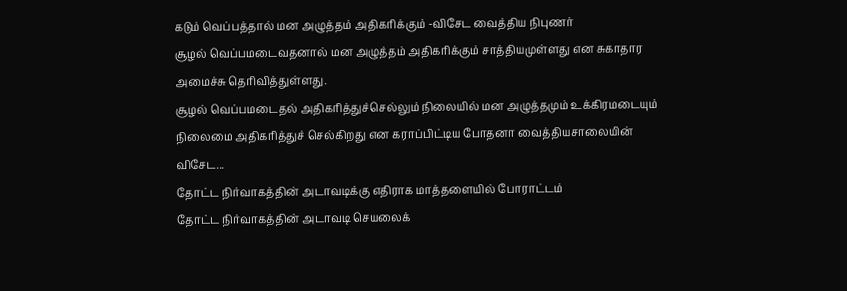கடும் வெப்பத்தால் மன அழுத்தம் அதிகரிக்கும் -விசேட வைத்திய நிபுணர்
சூழல் வெப்பமடைவதனால் மன அழுத்தம் அதிகரிக்கும் சாத்தியமுள்ளது என சுகாதார அமைச்சு தெரிவித்துள்ளது.
சூழல் வெப்பமடைதல் அதிகரித்துச்செல்லும் நிலையில் மன அழுத்தமும் உக்கிரமடையும் நிலைமை அதிகரித்துச் செல்கிறது என கராப்பிட்டிய போதனா வைத்தியசாலையின் விசேட...
தோட்ட நிர்வாகத்தின் அடாவடிக்கு எதிராக மாத்தளையில் போராட்டம்
தோட்ட நிர்வாகத்தின் அடாவடி செயலைக்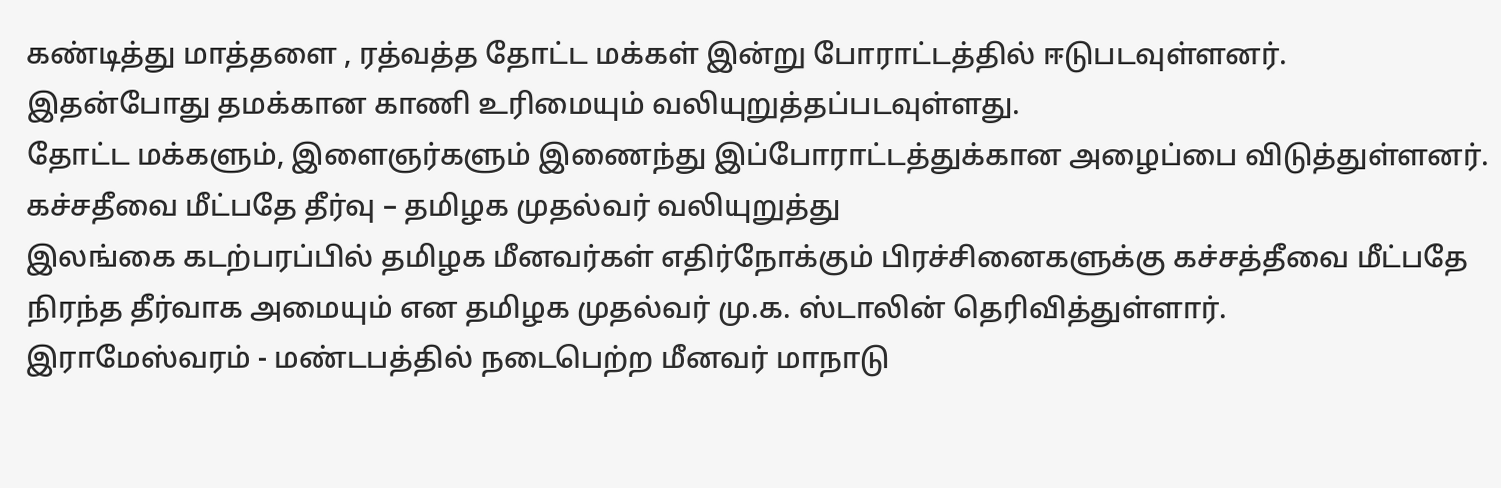கண்டித்து மாத்தளை , ரத்வத்த தோட்ட மக்கள் இன்று போராட்டத்தில் ஈடுபடவுள்ளனர்.
இதன்போது தமக்கான காணி உரிமையும் வலியுறுத்தப்படவுள்ளது.
தோட்ட மக்களும், இளைஞர்களும் இணைந்து இப்போராட்டத்துக்கான அழைப்பை விடுத்துள்ளனர்.
கச்சதீவை மீட்பதே தீர்வு – தமிழக முதல்வர் வலியுறுத்து
இலங்கை கடற்பரப்பில் தமிழக மீனவர்கள் எதிர்நோக்கும் பிரச்சினைகளுக்கு கச்சத்தீவை மீட்பதே நிரந்த தீர்வாக அமையும் என தமிழக முதல்வர் மு.க. ஸ்டாலின் தெரிவித்துள்ளார்.
இராமேஸ்வரம் - மண்டபத்தில் நடைபெற்ற மீனவர் மாநாடு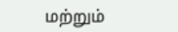மற்றும்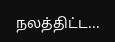நலத்திட்ட...